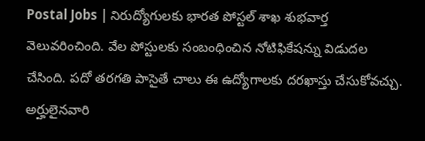Postal Jobs | నిరుద్యోగులకు భారత పోస్టల్ శాఖ శుభవార్త వెలువరించింది. వేల పోస్టులకు సంబంధించిన నోటిఫికేషన్ను విడుదల చేసింది. పదో తరగతి పాసైతే చాలు ఈ ఉద్యోగాలకు దరఖాస్తు చేసుకోవచ్చు. అర్హులైనవారి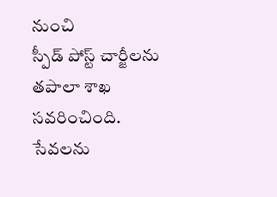నుంచి
స్పీడ్ పోస్ట్ చార్జీలను తపాలా శాఖ సవరించింది. సేవలను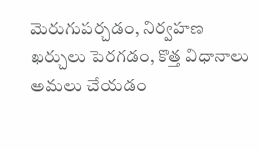మెరుగుపర్చడం, నిర్వహణ ఖర్చులు పెరగడం, కొత్త విధానాలు అమలు చేయడం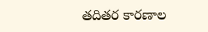తదితర కారణాల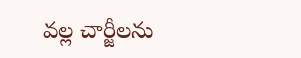వల్ల చార్జీలను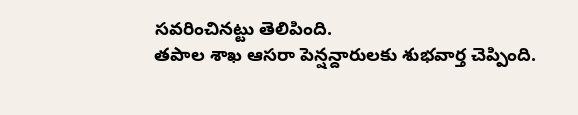సవరించినట్టు తెలిపింది.
తపాల శాఖ ఆసరా పెన్షన్దారులకు శుభవార్త చెప్పింది.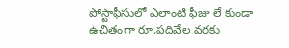పోస్టాఫీసులో ఎలాంటి ఫీజు లే కుండా ఉచితంగా రూ.పదివేల వరకు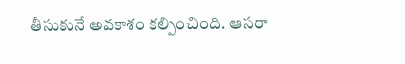తీసుకునే అవకాశం కల్పించింది. ఆసరా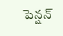పెన్షన్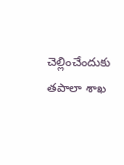చెల్లించేందుకు తపాలా శాఖ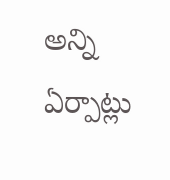అన్ని ఏర్పాట్లు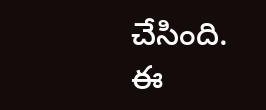చేసింది. ఈ